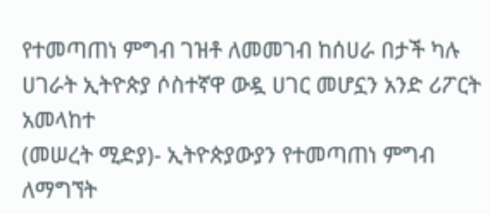የተመጣጠነ ምግብ ገዝቶ ለመመገብ ከሰሀራ በታች ካሉ ሀገራት ኢትዮጵያ ሶስተኛዋ ውዷ ሀገር መሆኗን አንድ ሪፖርት አመላከተ
(መሠረት ሚድያ)- ኢትዮጵያውያን የተመጣጠነ ምግብ ለማግኘት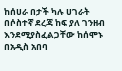ከሰሀራ በታች ካሉ ሀገራት በሶስተኛ ደረጃ ከፍ ያለ ገንዘብ እንደሚያስፈልጋቸው ከሰሞኑ በአዲስ አበባ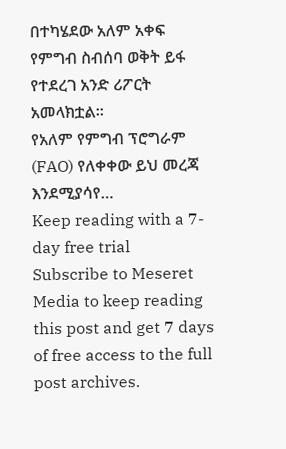በተካሄደው አለም አቀፍ የምግብ ስብሰባ ወቅት ይፋ የተደረገ አንድ ሪፖርት አመላክቷል።
የአለም የምግብ ፕሮግራም (FAO) የለቀቀው ይህ መረጃ እንደሚያሳየ…
Keep reading with a 7-day free trial
Subscribe to Meseret Media to keep reading this post and get 7 days of free access to the full post archives.